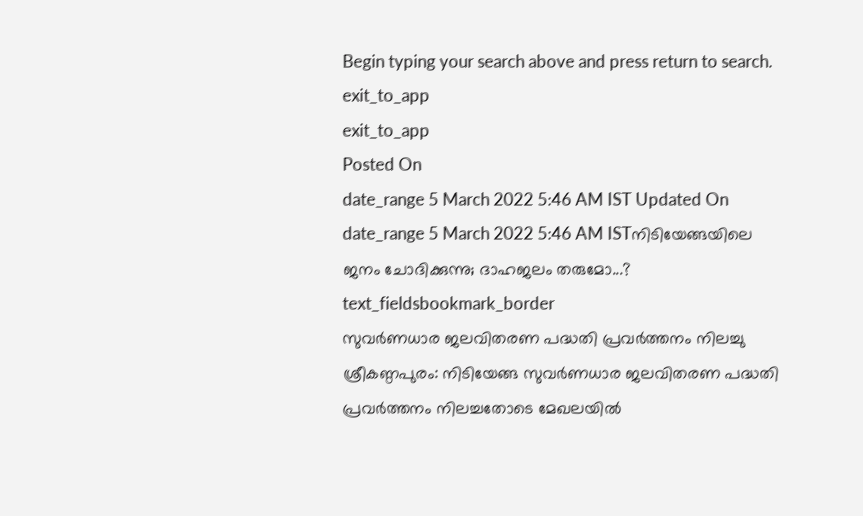Begin typing your search above and press return to search.
exit_to_app
exit_to_app
Posted On
date_range 5 March 2022 5:46 AM IST Updated On
date_range 5 March 2022 5:46 AM ISTനിടിയേങ്ങയിലെ ജനം ചോദിക്കുന്നു; ദാഹജലം തരുമോ...?
text_fieldsbookmark_border
സുവർണധാര ജലവിതരണ പദ്ധതി പ്രവർത്തനം നിലച്ചു ശ്രീകണ്ഠപുരം: നിടിയേങ്ങ സുവർണധാര ജലവിതരണ പദ്ധതി പ്രവർത്തനം നിലച്ചതോടെ മേഖലയിൽ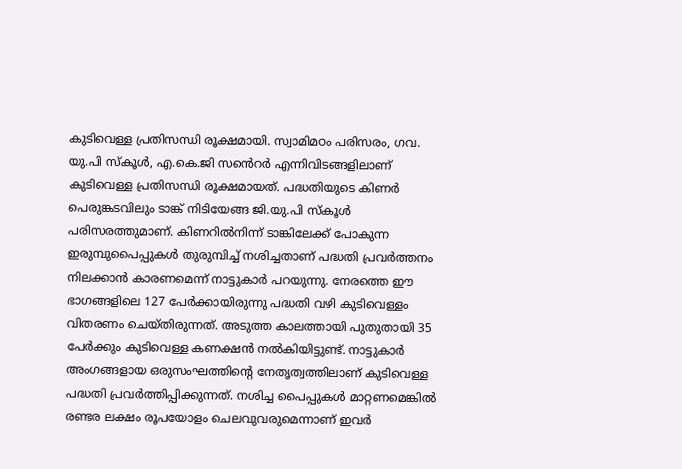കുടിവെള്ള പ്രതിസന്ധി രൂക്ഷമായി. സ്വാമിമഠം പരിസരം, ഗവ. യു.പി സ്കൂൾ, എ.കെ.ജി സൻെറർ എന്നിവിടങ്ങളിലാണ് കുടിവെള്ള പ്രതിസന്ധി രൂക്ഷമായത്. പദ്ധതിയുടെ കിണർ പെരുങ്കടവിലും ടാങ്ക് നിടിയേങ്ങ ജി.യു.പി സ്കൂൾ പരിസരത്തുമാണ്. കിണറിൽനിന്ന് ടാങ്കിലേക്ക് പോകുന്ന ഇരുമ്പുപൈപ്പുകൾ തുരുമ്പിച്ച് നശിച്ചതാണ് പദ്ധതി പ്രവർത്തനം നിലക്കാൻ കാരണമെന്ന് നാട്ടുകാർ പറയുന്നു. നേരത്തെ ഈ ഭാഗങ്ങളിലെ 127 പേർക്കായിരുന്നു പദ്ധതി വഴി കുടിവെള്ളം വിതരണം ചെയ്തിരുന്നത്. അടുത്ത കാലത്തായി പുതുതായി 35 പേർക്കും കുടിവെള്ള കണക്ഷൻ നൽകിയിട്ടുണ്ട്. നാട്ടുകാർ അംഗങ്ങളായ ഒരുസംഘത്തിന്റെ നേതൃത്വത്തിലാണ് കുടിവെള്ള പദ്ധതി പ്രവർത്തിപ്പിക്കുന്നത്. നശിച്ച പൈപ്പുകൾ മാറ്റണമെങ്കിൽ രണ്ടര ലക്ഷം രൂപയോളം ചെലവുവരുമെന്നാണ് ഇവർ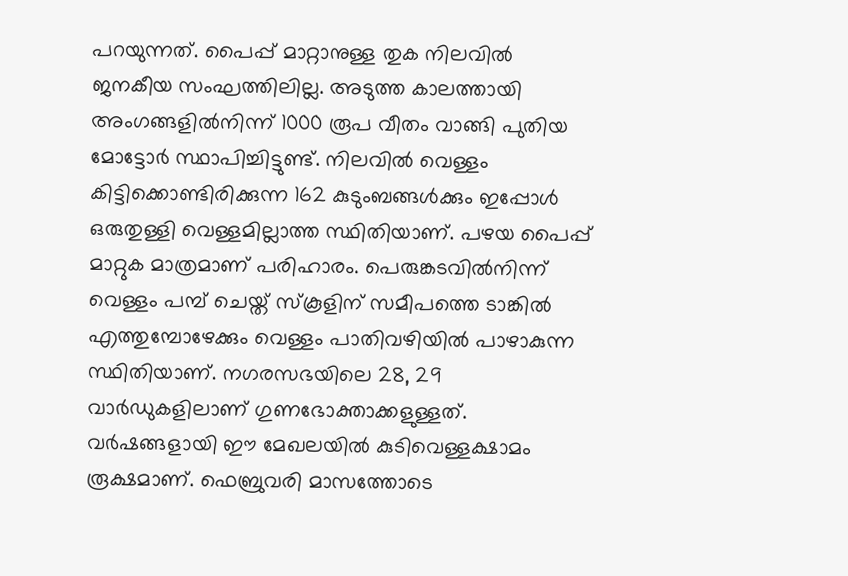പറയുന്നത്. പൈപ്പ് മാറ്റാനുള്ള തുക നിലവിൽ ജനകീയ സംഘത്തിലില്ല. അടുത്ത കാലത്തായി അംഗങ്ങളിൽനിന്ന് 1000 രൂപ വീതം വാങ്ങി പുതിയ മോട്ടോർ സ്ഥാപിച്ചിട്ടുണ്ട്. നിലവിൽ വെള്ളം കിട്ടിക്കൊണ്ടിരിക്കുന്ന 162 കുടുംബങ്ങൾക്കും ഇപ്പോൾ ഒരുതുള്ളി വെള്ളമില്ലാത്ത സ്ഥിതിയാണ്. പഴയ പൈപ്പ് മാറ്റുക മാത്രമാണ് പരിഹാരം. പെരുങ്കടവിൽനിന്ന് വെള്ളം പമ്പ് ചെയ്ത് സ്കൂളിന് സമീപത്തെ ടാങ്കിൽ എത്തുമ്പോഴേക്കും വെള്ളം പാതിവഴിയിൽ പാഴാകുന്ന സ്ഥിതിയാണ്. നഗരസഭയിലെ 28, 29 വാർഡുകളിലാണ് ഗുണഭോക്താക്കളുള്ളത്. വർഷങ്ങളായി ഈ മേഖലയിൽ കുടിവെള്ളക്ഷാമം രൂക്ഷമാണ്. ഫെബ്രുവരി മാസത്തോടെ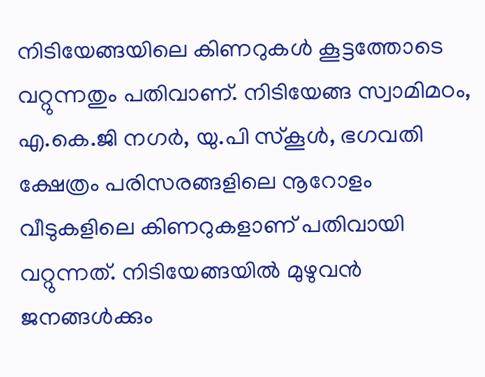നിടിയേങ്ങയിലെ കിണറുകൾ കൂട്ടത്തോടെ വറ്റുന്നതും പതിവാണ്. നിടിയേങ്ങ സ്വാമിമഠം, എ.കെ.ജി നഗർ, യു.പി സ്കൂൾ, ഭഗവതി ക്ഷേത്രം പരിസരങ്ങളിലെ നൂറോളം വീടുകളിലെ കിണറുകളാണ് പതിവായി വറ്റുന്നത്. നിടിയേങ്ങയിൽ മുഴുവൻ ജനങ്ങൾക്കും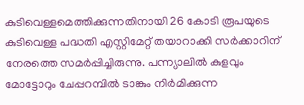കുടിവെള്ളമെത്തിക്കുന്നതിനായി 26 കോടി രൂപയുടെ കുടിവെള്ള പദ്ധതി എസ്റ്റിമേറ്റ് തയാറാക്കി സർക്കാറിന് നേരത്തെ സമർപ്പിച്ചിരുന്നു. പന്ന്യാലിൽ കുളവും മോട്ടോറും ചേപ്പറമ്പിൽ ടാങ്കും നിർമിക്കുന്ന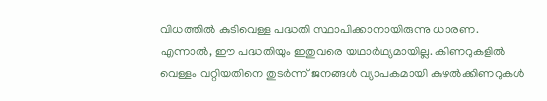വിധത്തിൽ കുടിവെള്ള പദ്ധതി സ്ഥാപിക്കാനായിരുന്നു ധാരണ. എന്നാൽ, ഈ പദ്ധതിയും ഇതുവരെ യഥാർഥ്യമായില്ല. കിണറുകളിൽ വെള്ളം വറ്റിയതിനെ തുടർന്ന് ജനങ്ങൾ വ്യാപകമായി കുഴൽക്കിണറുകൾ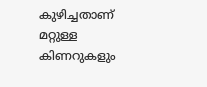കുഴിച്ചതാണ് മറ്റുള്ള കിണറുകളും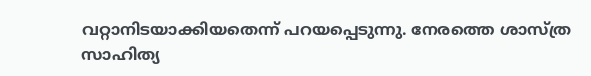വറ്റാനിടയാക്കിയതെന്ന് പറയപ്പെടുന്നു. നേരത്തെ ശാസ്ത്ര സാഹിത്യ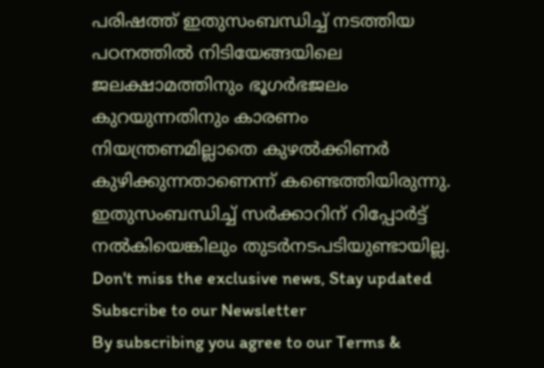പരിഷത്ത് ഇതുസംബന്ധിച്ച് നടത്തിയ പഠനത്തിൽ നിടിയേങ്ങയിലെ ജലക്ഷാമത്തിനും ഭൂഗർഭജലം കുറയുന്നതിനും കാരണം നിയന്ത്രണമില്ലാതെ കുഴൽക്കിണർ കുഴിക്കുന്നതാണെന്ന് കണ്ടെത്തിയിരുന്നു. ഇതുസംബന്ധിച്ച് സർക്കാറിന് റിപ്പോർട്ട് നൽകിയെങ്കിലും തുടർനടപടിയുണ്ടായില്ല.
Don't miss the exclusive news, Stay updated
Subscribe to our Newsletter
By subscribing you agree to our Terms &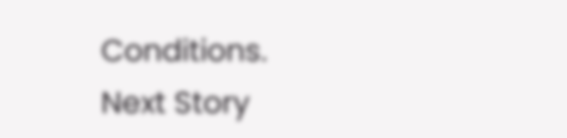Conditions.
Next Story